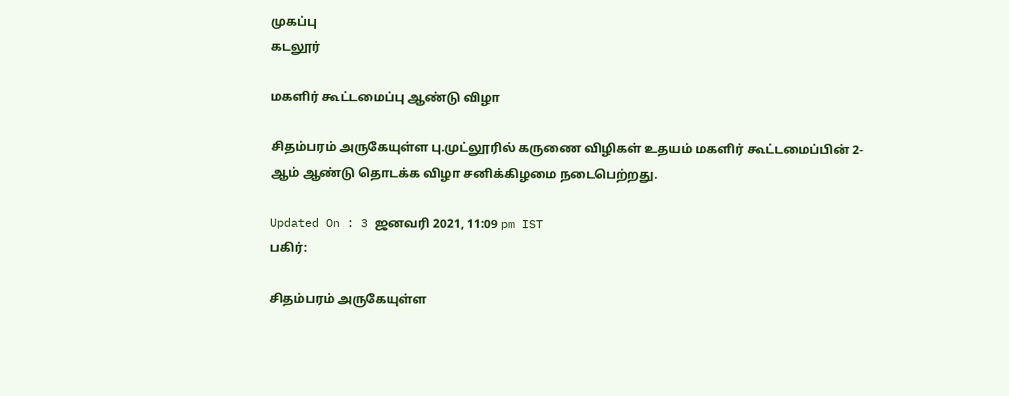முகப்பு
கடலூர்

மகளிர் கூட்டமைப்பு ஆண்டு விழா

சிதம்பரம் அருகேயுள்ள பு.முட்லூரில் கருணை விழிகள் உதயம் மகளிர் கூட்டமைப்பின் 2-ஆம் ஆண்டு தொடக்க விழா சனிக்கிழமை நடைபெற்றது.

Updated On : 3 ஜனவரி 2021, 11:09 pm IST
பகிர்:

சிதம்பரம் அருகேயுள்ள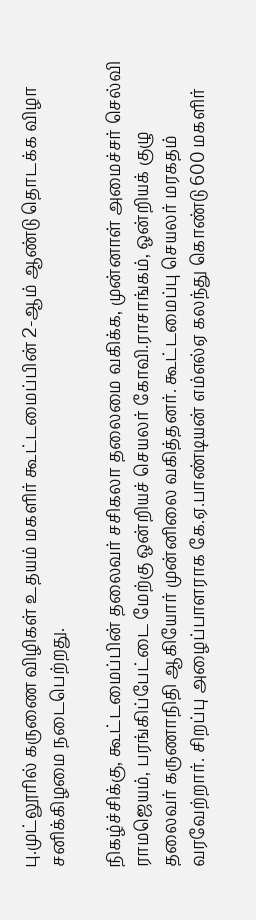பு.முட்லூரில் கருணை விழிகள் உதயம் மகளிர் கூட்டமைப்பின் 2-ஆம் ஆண்டு தொடக்க விழா சனிக்கிழமை நடைபெற்றது.

நிகழ்ச்சிக்கு, கூட்டமைப்பின் தலைவர் சசிகலா தலைமை வகிக்க, முன்னாள் அமைச்சர் செல்வி ராமஜெயம், பரங்கிப்பேட்டை மேற்கு ஒன்றியச் செயலர் கோவி.ராசாங்கம், ஒன்றியக் குழு தலைவர் கருணாநிதி ஆகியோர் முன்னிலை வகித்தனர். கூட்டமைப்பு செயலர் மரகதம் வரவேற்றார். சிறப்பு அழைப்பாளராக கே.ஏ.பாண்டியன் எம்எல்ஏ கலந்து கொண்டு 600 மகளிர்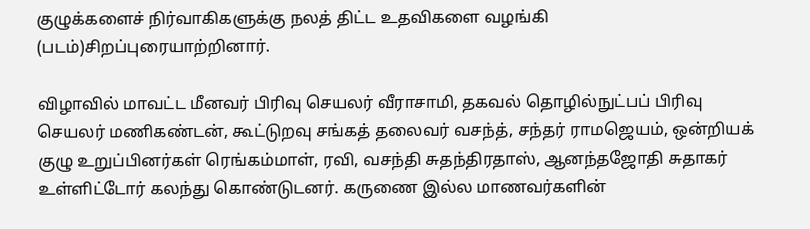குழுக்களைச் நிர்வாகிகளுக்கு நலத் திட்ட உதவிகளை வழங்கி (படம்)சிறப்புரையாற்றினார்.

விழாவில் மாவட்ட மீனவர் பிரிவு செயலர் வீராசாமி, தகவல் தொழில்நுட்பப் பிரிவு செயலர் மணிகண்டன், கூட்டுறவு சங்கத் தலைவர் வசந்த், சந்தர் ராமஜெயம், ஒன்றியக் குழு உறுப்பினர்கள் ரெங்கம்மாள், ரவி, வசந்தி சுதந்திரதாஸ், ஆனந்தஜோதி சுதாகர் உள்ளிட்டோர் கலந்து கொண்டுடனர். கருணை இல்ல மாணவர்களின்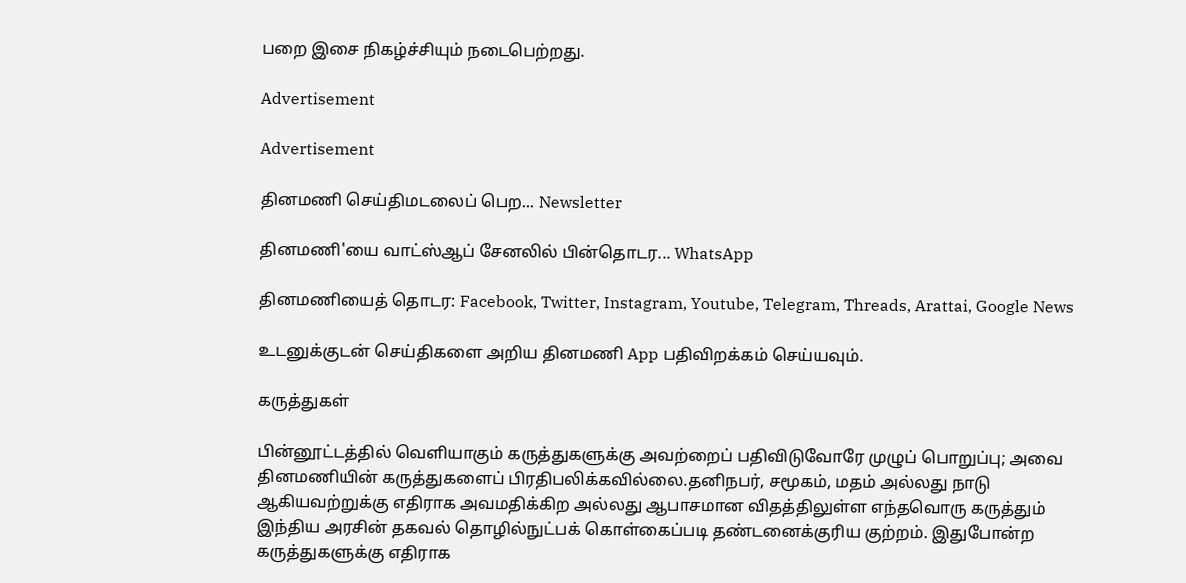பறை இசை நிகழ்ச்சியும் நடைபெற்றது.

Advertisement

Advertisement

தினமணி செய்திமடலைப் பெற... Newsletter

தினமணி'யை வாட்ஸ்ஆப் சேனலில் பின்தொடர... WhatsApp

தினமணியைத் தொடர: Facebook, Twitter, Instagram, Youtube, Telegram, Threads, Arattai, Google News

உடனுக்குடன் செய்திகளை அறிய தினமணி App பதிவிறக்கம் செய்யவும்.

கருத்துகள்

பின்னூட்டத்தில் வெளியாகும் கருத்துகளுக்கு அவற்றைப் பதிவிடுவோரே முழுப் பொறுப்பு; அவை தினமணியின் கருத்துகளைப் பிரதிபலிக்கவில்லை.தனிநபர், சமூகம், மதம் அல்லது நாடு ஆகியவற்றுக்கு எதிராக அவமதிக்கிற அல்லது ஆபாசமான விதத்திலுள்ள எந்தவொரு கருத்தும் இந்திய அரசின் தகவல் தொழில்நுட்பக் கொள்கைப்படி தண்டனைக்குரிய குற்றம். இதுபோன்ற கருத்துகளுக்கு எதிராக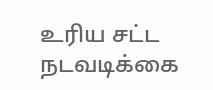உரிய சட்ட நடவடிக்கை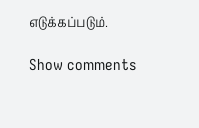எடுக்கப்படும்.

Show comments